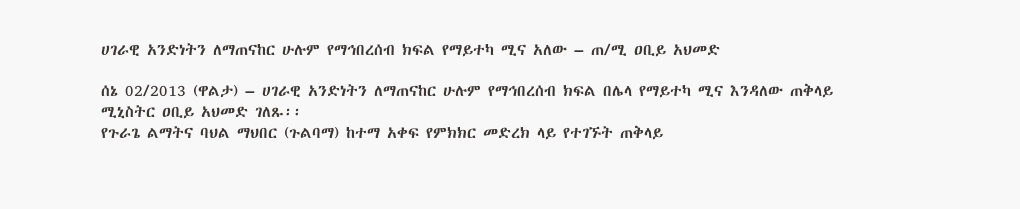ሀገራዊ አንድነትን ለማጠናከር ሁሉም የማኅበረሰብ ክፍል የማይተካ ሚና አለው – ጠ/ሚ ዐቢይ አህመድ

ሰኔ 02/2013 (ዋልታ) – ሀገራዊ አንድነትን ለማጠናከር ሁሉም የማኅበረሰብ ክፍል በሌላ የማይተካ ሚና እንዳለው ጠቅላይ ሚኒስትር ዐቢይ አህመድ ገለጹ፡፡
የጉራጌ ልማትና ባህል ማህበር (ጉልባማ) ከተማ አቀፍ የምክክር መድረክ ላይ የተገኙት ጠቅላይ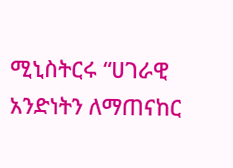ሚኒስትርሩ “ሀገራዊ አንድነትን ለማጠናከር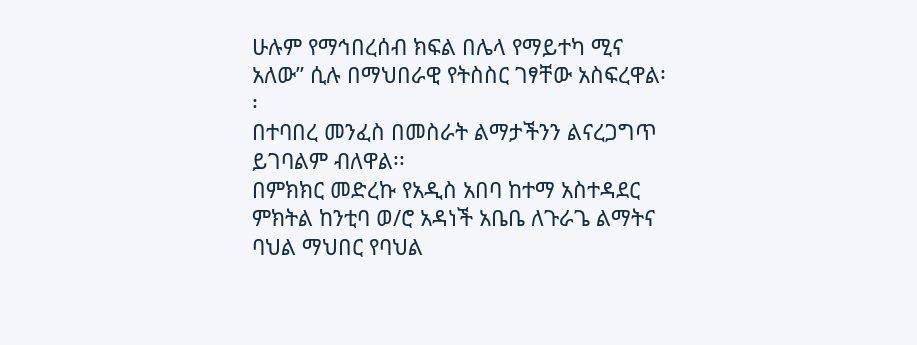ሁሉም የማኅበረሰብ ክፍል በሌላ የማይተካ ሚና አለው” ሲሉ በማህበራዊ የትስስር ገፃቸው አስፍረዋል፡፡
በተባበረ መንፈስ በመስራት ልማታችንን ልናረጋግጥ ይገባልም ብለዋል፡፡
በምክክር መድረኩ የአዲስ አበባ ከተማ አስተዳደር ምክትል ከንቲባ ወ/ሮ አዳነች አቤቤ ለጉራጌ ልማትና ባህል ማህበር የባህል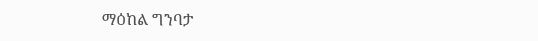ማዕከል ግንባታ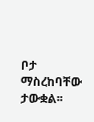ቦታ ማስረከባቸው ታውቋል፡፡